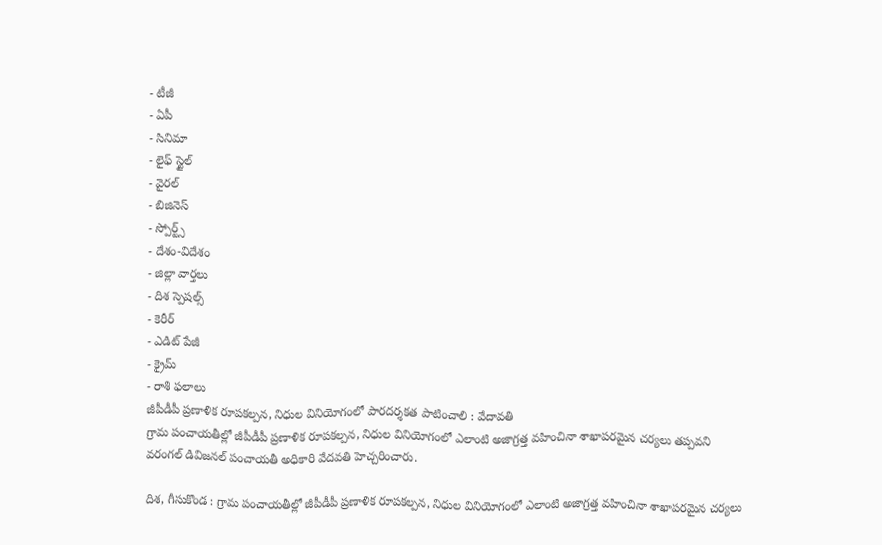- టీజీ
- ఏపీ
- సినిమా
- లైఫ్ స్టైల్
- వైరల్
- బిజినెస్
- స్పోర్ట్స్
- దేశం-విదేశం
- జిల్లా వార్తలు
- దిశ స్పెషల్స్
- కెరీర్
- ఎడిట్ పేజీ
- క్రైమ్
- రాశి ఫలాలు
జీపీడీపీ ప్రణాళిక రూపకల్పన, నిధుల వినియోగంలో పారదర్శకత పాటించాలి : వేదావతి
గ్రామ పంచాయతీల్లో జీపీడీపీ ప్రణాళిక రూపకల్పన, నిధుల వినియోగంలో ఎలాంటి అజాగ్రత్త వహించినా శాఖాపరమైన చర్యలు తప్పవని వరంగల్ డివిజనల్ పంచాయతీ అధికారి వేదవతి హెచ్చరించారు.

దిశ, గీసుకొండ : గ్రామ పంచాయతీల్లో జీపీడీపీ ప్రణాళిక రూపకల్పన, నిధుల వినియోగంలో ఎలాంటి అజాగ్రత్త వహించినా శాఖాపరమైన చర్యలు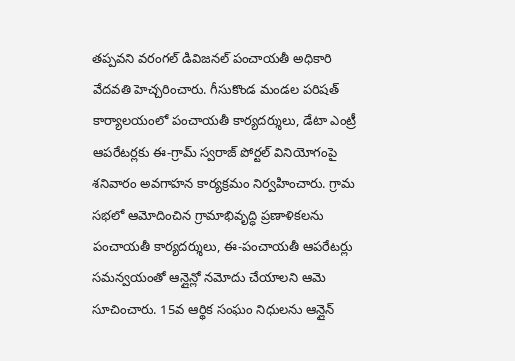తప్పవని వరంగల్ డివిజనల్ పంచాయతీ అధికారి వేదవతి హెచ్చరించారు. గీసుకొండ మండల పరిషత్ కార్యాలయంలో పంచాయతీ కార్యదర్శులు, డేటా ఎంట్రీ ఆపరేటర్లకు ఈ-గ్రామ్ స్వరాజ్ పోర్టల్ వినియోగంపై శనివారం అవగాహన కార్యక్రమం నిర్వహించారు. గ్రామ సభలో ఆమోదించిన గ్రామాభివృద్ధి ప్రణాళికలను పంచాయతీ కార్యదర్శులు, ఈ-పంచాయతీ ఆపరేటర్లు సమన్వయంతో ఆన్లైన్లో నమోదు చేయాలని ఆమె సూచించారు. 15వ ఆర్థిక సంఘం నిధులను ఆన్లైన్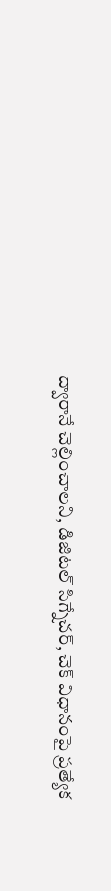ద్వారానే చెల్లించాలని, డిజిటల్ సిగ్నేచర్, చెక్ విధానంపై ప్రత్యేక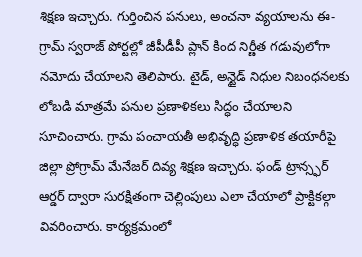శిక్షణ ఇచ్చారు. గుర్తించిన పనులు, అంచనా వ్యయాలను ఈ-గ్రామ్ స్వరాజ్ పోర్టల్లో జీపీడీపీ ప్లాన్ కింద నిర్ణీత గడువులోగా నమోదు చేయాలని తెలిపారు. టైడ్, అన్టైడ్ నిధుల నిబంధనలకు లోబడి మాత్రమే పనుల ప్రణాళికలు సిద్ధం చేయాలని సూచించారు. గ్రామ పంచాయతీ అభివృద్ధి ప్రణాళిక తయారీపై జిల్లా ప్రోగ్రామ్ మేనేజర్ దివ్య శిక్షణ ఇచ్చారు. ఫండ్ ట్రాన్స్ఫర్ ఆర్డర్ ద్వారా సురక్షితంగా చెల్లింపులు ఎలా చేయాలో ప్రాక్టికల్గా వివరించారు. కార్యక్రమంలో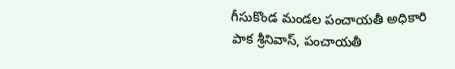గీసుకొండ మండల పంచాయతీ అధికారి పాక శ్రీనివాస్, పంచాయతీ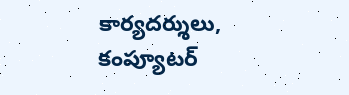కార్యదర్శులు, కంప్యూటర్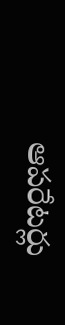ఆపరేటర్లు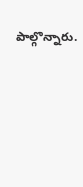పాల్గొన్నారు.